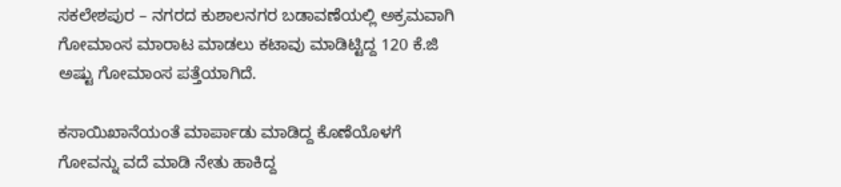ಸಕಲೇಶಪುರ – ನಗರದ ಕುಶಾಲನಗರ ಬಡಾವಣೆಯಲ್ಲಿ ಅಕ್ರಮವಾಗಿ ಗೋಮಾಂಸ ಮಾರಾಟ ಮಾಡಲು ಕಟಾವು ಮಾಡಿಟ್ಟಿದ್ದ 120 ಕೆ.ಜಿ ಅಷ್ಟು ಗೋಮಾಂಸ ಪತ್ತೆಯಾಗಿದೆ.

ಕಸಾಯಿಖಾನೆಯಂತೆ ಮಾರ್ಪಾಡು ಮಾಡಿದ್ದ ಕೊಣೆಯೊಳಗೆ ಗೋವನ್ನು ವದೆ ಮಾಡಿ ನೇತು ಹಾಕಿದ್ದ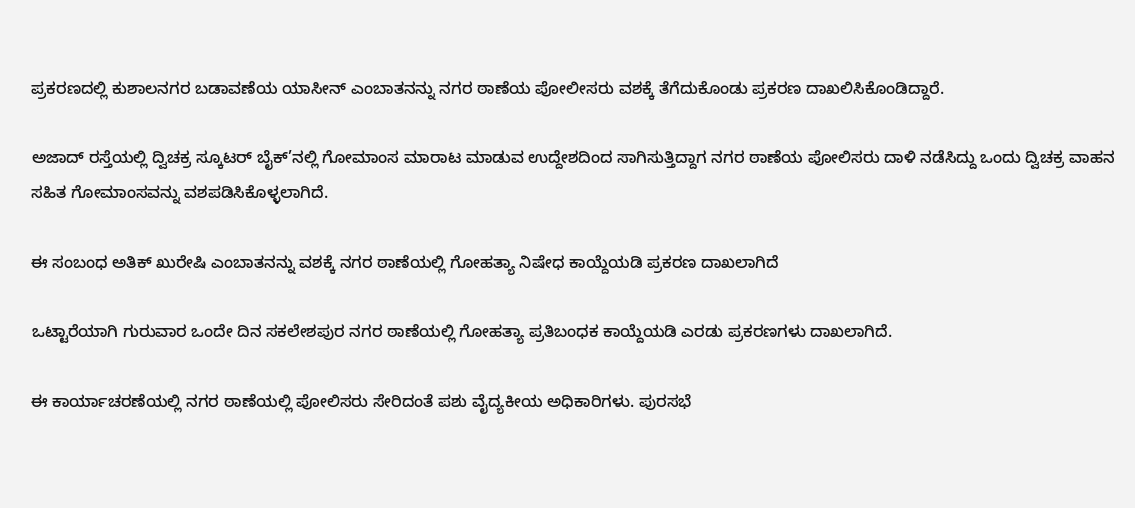ಪ್ರಕರಣದಲ್ಲಿ ಕುಶಾಲನಗರ ಬಡಾವಣೆಯ ಯಾಸೀನ್ ಎಂಬಾತನನ್ನು ನಗರ ಠಾಣೆಯ ಪೋಲೀಸರು ವಶಕ್ಕೆ ತೆಗೆದುಕೊಂಡು ಪ್ರಕರಣ ದಾಖಲಿಸಿಕೊಂಡಿದ್ದಾರೆ.

ಅಜಾದ್ ರಸ್ತೆಯಲ್ಲಿ ದ್ವಿಚಕ್ರ ಸ್ಕೂಟರ್ ಬೈಕ್’ನಲ್ಲಿ ಗೋಮಾಂಸ ಮಾರಾಟ ಮಾಡುವ ಉದ್ದೇಶದಿಂದ ಸಾಗಿಸುತ್ತಿದ್ದಾಗ ನಗರ ಠಾಣೆಯ ಪೋಲಿಸರು ದಾಳಿ ನಡೆಸಿದ್ದು ಒಂದು ದ್ವಿಚಕ್ರ ವಾಹನ ಸಹಿತ ಗೋಮಾಂಸವನ್ನು ವಶಪಡಿಸಿಕೊಳ್ಳಲಾಗಿದೆ.

ಈ ಸಂಬಂಧ ಅತಿಕ್ ಖುರೇಷಿ ಎಂಬಾತನನ್ನು ವಶಕ್ಕೆ ನಗರ ಠಾಣೆಯಲ್ಲಿ ಗೋಹತ್ಯಾ ನಿಷೇಧ ಕಾಯ್ದೆಯಡಿ ಪ್ರಕರಣ ದಾಖಲಾಗಿದೆ

ಒಟ್ಟಾರೆಯಾಗಿ ಗುರುವಾರ ಒಂದೇ ದಿನ ಸಕಲೇಶಪುರ ನಗರ ಠಾಣೆಯಲ್ಲಿ ಗೋಹತ್ಯಾ ಪ್ರತಿಬಂಧಕ ಕಾಯ್ದೆಯಡಿ ಎರಡು ಪ್ರಕರಣಗಳು ದಾಖಲಾಗಿದೆ.

ಈ ಕಾರ್ಯಾಚರಣೆಯಲ್ಲಿ ನಗರ ಠಾಣೆಯಲ್ಲಿ ಪೋಲಿಸರು ಸೇರಿದಂತೆ ಪಶು ವೈದ್ಯಕೀಯ ಅಧಿಕಾರಿಗಳು. ಪುರಸಭೆ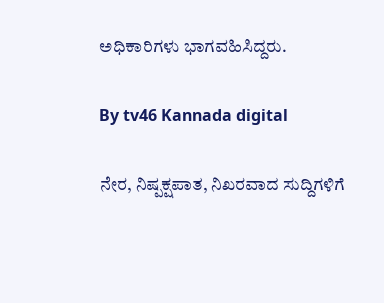ಅಧಿಕಾರಿಗಳು ಭಾಗವಹಿಸಿದ್ದರು.

By tv46 Kannada digital

ನೇರ, ನಿಷ್ಪಕ್ಷಪಾತ, ನಿಖರವಾದ ಸುದ್ದಿಗಳಿಗೆ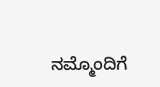ನಮ್ಮೊಂದಿಗೆ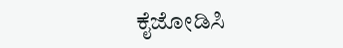ಕೈಜೋಡಿಸಿ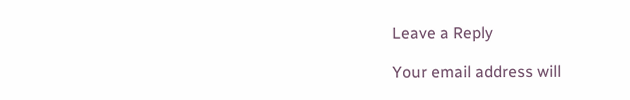Leave a Reply

Your email address will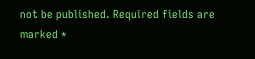not be published. Required fields are marked *